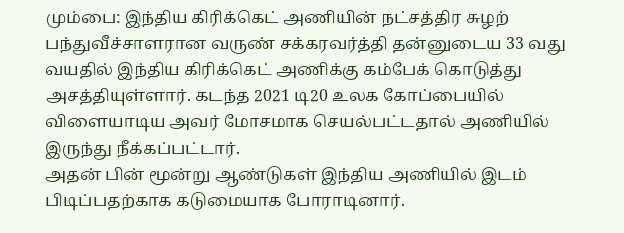மும்பை: இந்திய கிரிக்கெட் அணியின் நட்சத்திர சுழற் பந்துவீச்சாளரான வருண் சக்கரவர்த்தி தன்னுடைய 33 வது வயதில் இந்திய கிரிக்கெட் அணிக்கு கம்பேக் கொடுத்து அசத்தியுள்ளார். கடந்த 2021 டி20 உலக கோப்பையில் விளையாடிய அவர் மோசமாக செயல்பட்டதால் அணியில் இருந்து நீக்கப்பட்டார்.
அதன் பின் மூன்று ஆண்டுகள் இந்திய அணியில் இடம் பிடிப்பதற்காக கடுமையாக போராடினார்.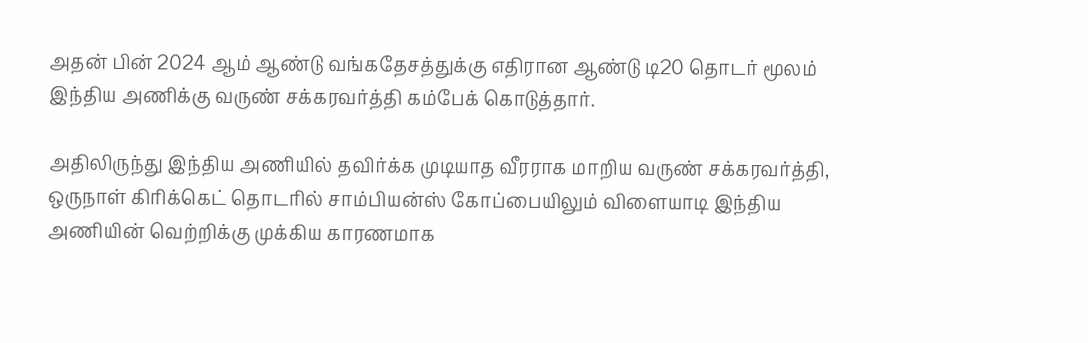அதன் பின் 2024 ஆம் ஆண்டு வங்கதேசத்துக்கு எதிரான ஆண்டு டி20 தொடர் மூலம் இந்திய அணிக்கு வருண் சக்கரவர்த்தி கம்பேக் கொடுத்தார்.

அதிலிருந்து இந்திய அணியில் தவிர்க்க முடியாத வீரராக மாறிய வருண் சக்கரவர்த்தி, ஒருநாள் கிரிக்கெட் தொடரில் சாம்பியன்ஸ் கோப்பையிலும் விளையாடி இந்திய அணியின் வெற்றிக்கு முக்கிய காரணமாக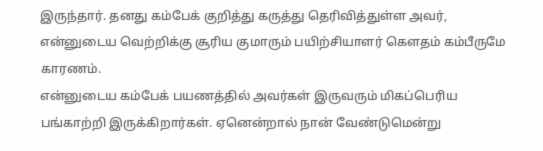இருந்தார். தனது கம்பேக் குறித்து கருத்து தெரிவித்துள்ள அவர், என்னுடைய வெற்றிக்கு சூரிய குமாரும் பயிற்சியாளர் கௌதம் கம்பீருமே காரணம்.
என்னுடைய கம்பேக் பயணத்தில் அவர்கள் இருவரும் மிகப்பெரிய பங்காற்றி இருக்கிறார்கள். ஏனென்றால் நான் வேண்டுமென்று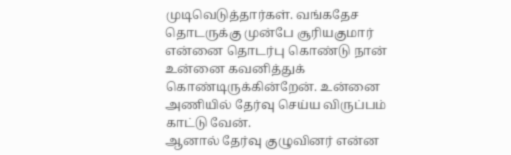முடிவெடுத்தார்கள். வங்கதேச தொடருக்கு முன்பே சூரியகுமார் என்னை தொடர்பு கொண்டு நான் உன்னை கவனித்துக் கொண்டிருக்கின்றேன். உன்னை அணியில் தேர்வு செய்ய விருப்பம் காட்டு வேன்.
ஆனால் தேர்வு குழுவினர் என்ன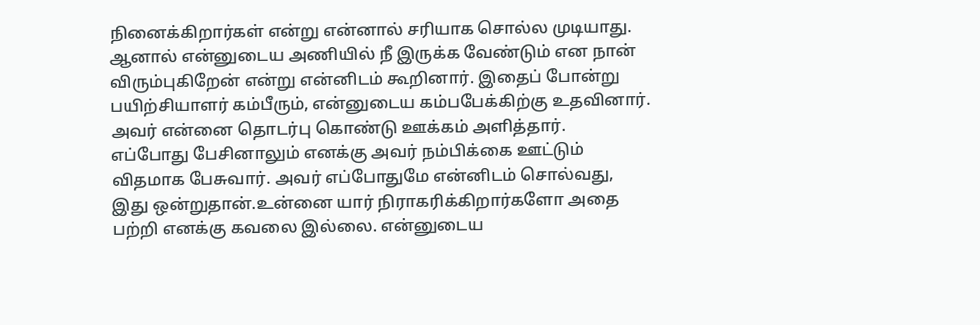நினைக்கிறார்கள் என்று என்னால் சரியாக சொல்ல முடியாது. ஆனால் என்னுடைய அணியில் நீ இருக்க வேண்டும் என நான் விரும்புகிறேன் என்று என்னிடம் கூறினார். இதைப் போன்று பயிற்சியாளர் கம்பீரும், என்னுடைய கம்பபேக்கிற்கு உதவினார். அவர் என்னை தொடர்பு கொண்டு ஊக்கம் அளித்தார்.
எப்போது பேசினாலும் எனக்கு அவர் நம்பிக்கை ஊட்டும் விதமாக பேசுவார். அவர் எப்போதுமே என்னிடம் சொல்வது, இது ஒன்றுதான்.உன்னை யார் நிராகரிக்கிறார்களோ அதை பற்றி எனக்கு கவலை இல்லை. என்னுடைய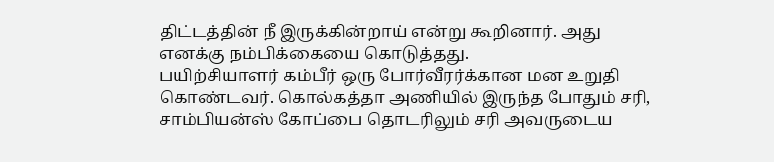திட்டத்தின் நீ இருக்கின்றாய் என்று கூறினார். அது எனக்கு நம்பிக்கையை கொடுத்தது.
பயிற்சியாளர் கம்பீர் ஒரு போர்வீரர்க்கான மன உறுதி கொண்டவர். கொல்கத்தா அணியில் இருந்த போதும் சரி, சாம்பியன்ஸ் கோப்பை தொடரிலும் சரி அவருடைய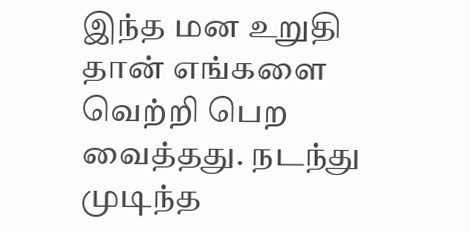இந்த மன உறுதி தான் எங்களை வெற்றி பெற வைத்தது. நடந்து முடிந்த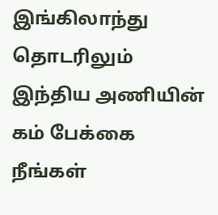இங்கிலாந்து தொடரிலும் இந்திய அணியின் கம் பேக்கை நீங்கள்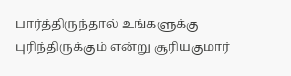பார்த்திருந்தால் உங்களுக்கு புரிந்திருக்கும் என்று சூரியகுமார்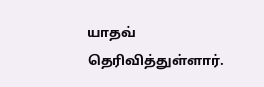யாதவ் தெரிவித்துள்ளார்.